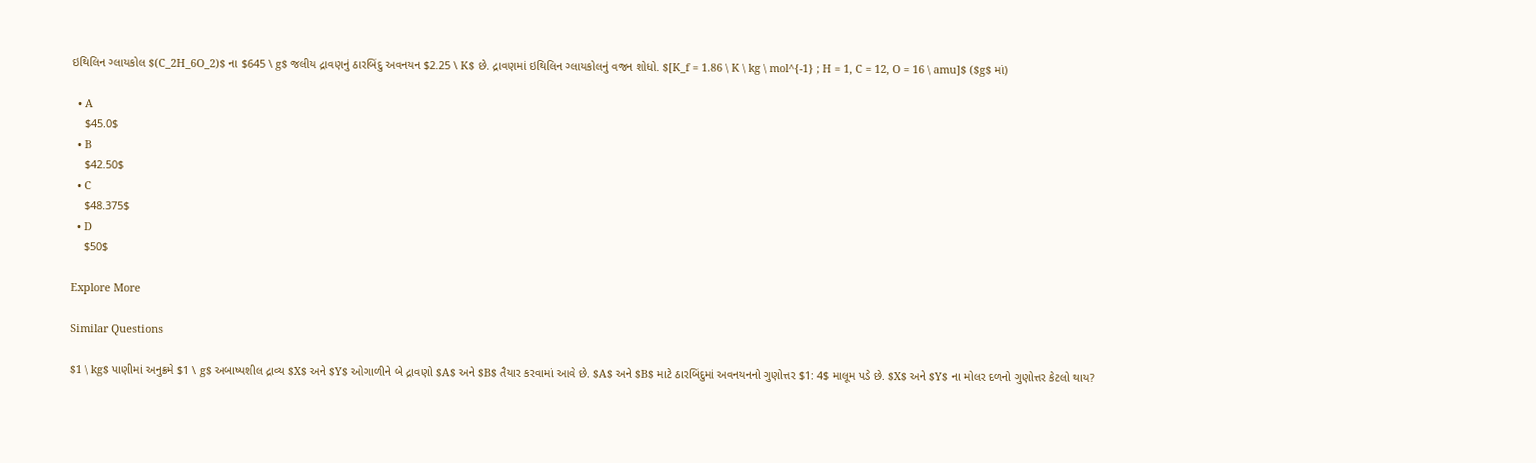ઇથિલિન ગ્લાયકોલ $(C_2H_6O_2)$ ના $645 \ g$ જલીય દ્રાવણનું ઠારબિંદુ અવનયન $2.25 \ K$ છે. દ્રાવણમાં ઇથિલિન ગ્લાયકોલનું વજન શોધો. $[K_f = 1.86 \ K \ kg \ mol^{-1} ; H = 1, C = 12, O = 16 \ amu]$ ($g$ માં)

  • A
    $45.0$
  • B
    $42.50$
  • C
    $48.375$
  • D
    $50$

Explore More

Similar Questions

$1 \ kg$ પાણીમાં અનુક્રમે $1 \ g$ અબાષ્પશીલ દ્રાવ્ય $X$ અને $Y$ ઓગાળીને બે દ્રાવણો $A$ અને $B$ તૈયાર કરવામાં આવે છે. $A$ અને $B$ માટે ઠારબિંદુમાં અવનયનનો ગુણોત્તર $1: 4$ માલૂમ પડે છે. $X$ અને $Y$ ના મોલર દળનો ગુણોત્તર કેટલો થાય?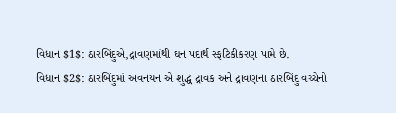વિધાન $1$: ઠારબિંદુએ,દ્રાવણમાંથી ઘન પદાર્થ સ્ફટિકીકરણ પામે છે.
વિધાન $2$: ઠારબિંદુમાં અવનયન એ શુદ્ધ દ્રાવક અને દ્રાવણના ઠારબિંદુ વચ્ચેનો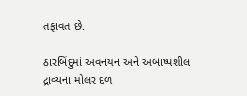તફાવત છે.

ઠારબિંદુમાં અવનયન અને અબાષ્પશીલ દ્રાવ્યના મોલર દળ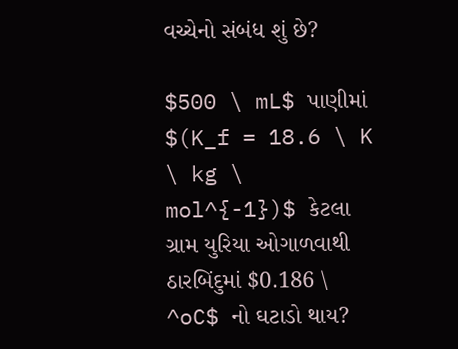વચ્ચેનો સંબંધ શું છે?

$500 \ mL$ પાણીમાં $(K_f = 18.6 \ K \ kg \ mol^{-1})$ કેટલા ગ્રામ યુરિયા ઓગાળવાથી ઠારબિંદુમાં $0.186 \ ^oC$ નો ઘટાડો થાય?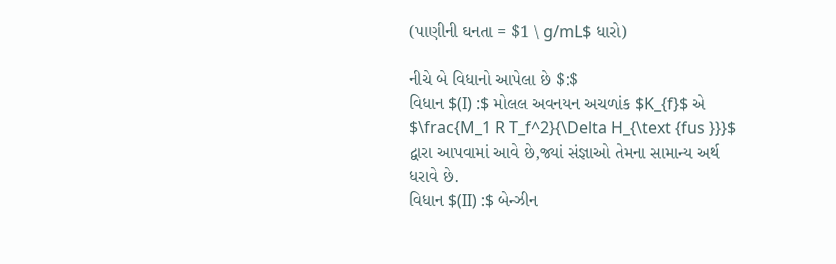(પાણીની ઘનતા = $1 \ g/mL$ ધારો)

નીચે બે વિધાનો આપેલા છે $:$
વિધાન $(I) :$ મોલલ અવનયન અચળાંક $K_{f}$ એ $\frac{M_1 R T_f^2}{\Delta H_{\text {fus }}}$ દ્વારા આપવામાં આવે છે,જ્યાં સંજ્ઞાઓ તેમના સામાન્ય અર્થ ધરાવે છે.
વિધાન $(II) :$ બેન્ઝીન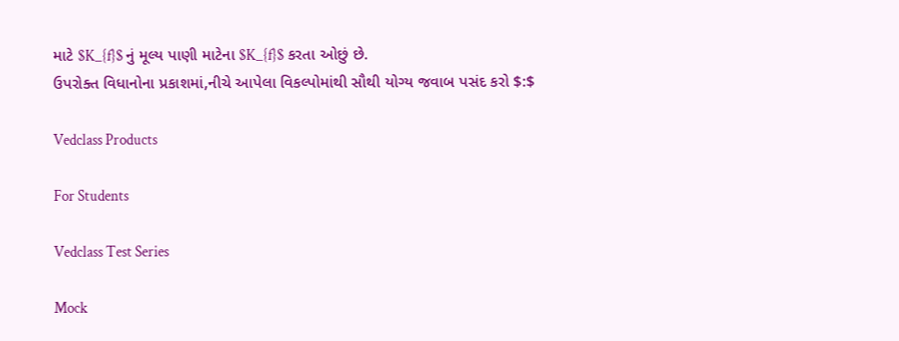માટે $K_{f}$ નું મૂલ્ય પાણી માટેના $K_{f}$ કરતા ઓછું છે.
ઉપરોક્ત વિધાનોના પ્રકાશમાં,નીચે આપેલા વિકલ્પોમાંથી સૌથી યોગ્ય જવાબ પસંદ કરો $:$

Vedclass Products

For Students

Vedclass Test Series

Mock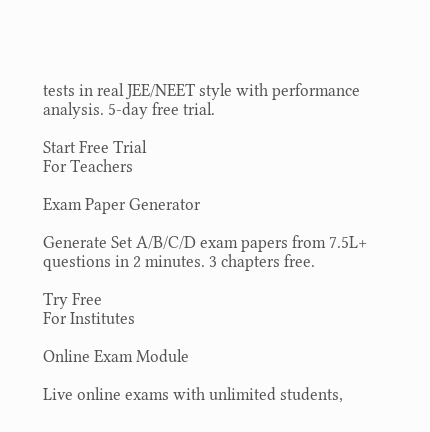tests in real JEE/NEET style with performance analysis. 5-day free trial.

Start Free Trial
For Teachers

Exam Paper Generator

Generate Set A/B/C/D exam papers from 7.5L+ questions in 2 minutes. 3 chapters free.

Try Free
For Institutes

Online Exam Module

Live online exams with unlimited students,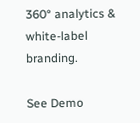360° analytics & white-label branding.

See Demo